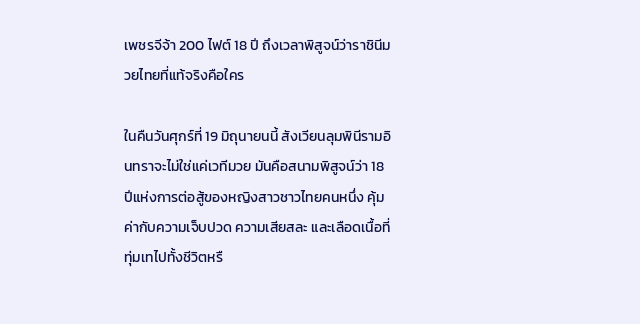เพชรจีจ้า 200 ไฟต์ 18 ปี ถึงเวลาพิสูจน์ว่าราชินีมวยไทยที่แท้จริงคือใคร

ในคืนวันศุกร์ที่ 19 มิถุนายนนี้ สังเวียนลุมพินีรามอินทราจะไม่ใช่แค่เวทีมวย มันคือสนามพิสูจน์ว่า 18 ปีแห่งการต่อสู้ของหญิงสาวชาวไทยคนหนึ่ง คุ้มค่ากับความเจ็บปวด ความเสียสละ และเลือดเนื้อที่ทุ่มเทไปทั้งชีวิตหรื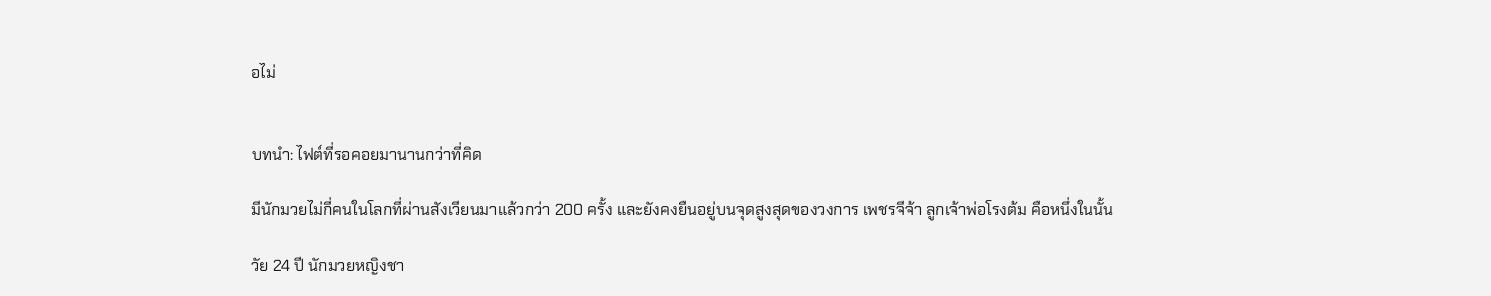อไม่


บทนำ: ไฟต์ที่รอคอยมานานกว่าที่คิด

มีนักมวยไม่กี่คนในโลกที่ผ่านสังเวียนมาแล้วกว่า 200 ครั้ง และยังคงยืนอยู่บนจุดสูงสุดของวงการ เพชรจีจ้า ลูกเจ้าพ่อโรงต้ม คือหนึ่งในนั้น

วัย 24 ปี นักมวยหญิงชา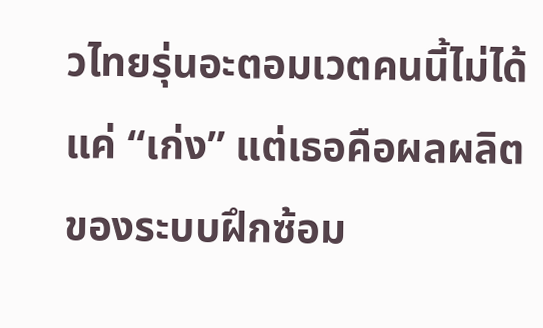วไทยรุ่นอะตอมเวตคนนี้ไม่ได้แค่ “เก่ง” แต่เธอคือผลผลิตของระบบฝึกซ้อม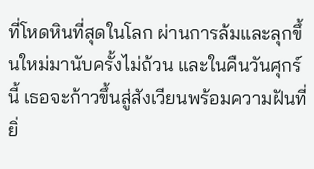ที่โหดหินที่สุดในโลก ผ่านการล้มและลุกขึ้นใหม่มานับครั้งไม่ถ้วน และในคืนวันศุกร์นี้ เธอจะก้าวขึ้นสู่สังเวียนพร้อมความฝันที่ยิ่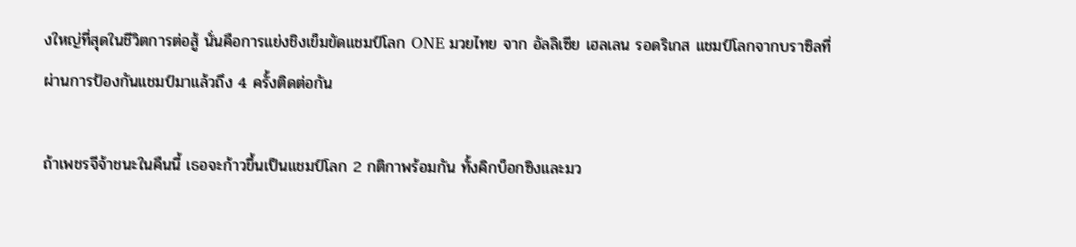งใหญ่ที่สุดในชีวิตการต่อสู้ นั่นคือการแย่งชิงเข็มขัดแชมป์โลก ONE มวยไทย จาก อัลลิเซีย เฮลเลน รอดริเกส แชมป์โลกจากบราซิลที่ผ่านการป้องกันแชมป์มาแล้วถึง 4 ครั้งติดต่อกัน

ถ้าเพชรจีจ้าชนะในคืนนี้ เธอจะก้าวขึ้นเป็นแชมป์โลก 2 กติกาพร้อมกัน ทั้งคิกบ็อกซิงและมว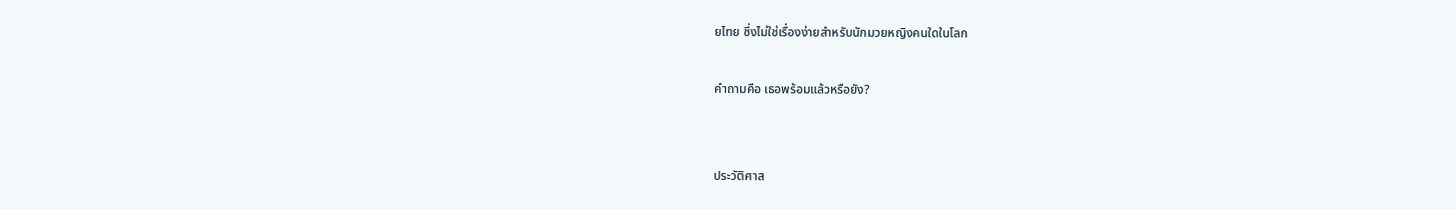ยไทย ซึ่งไม่ใช่เรื่องง่ายสำหรับนักมวยหญิงคนใดในโลก

คำถามคือ เธอพร้อมแล้วหรือยัง?


ประวัติศาส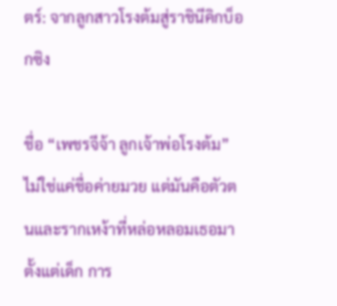ตร์: จากลูกสาวโรงต้มสู่ราชินีคิกบ็อกซิง

ชื่อ “เพชรจีจ้า ลูกเจ้าพ่อโรงต้ม” ไม่ใช่แค่ชื่อค่ายมวย แต่มันคือตัวตนและรากเหง้าที่หล่อหลอมเธอมาตั้งแต่เด็ก การ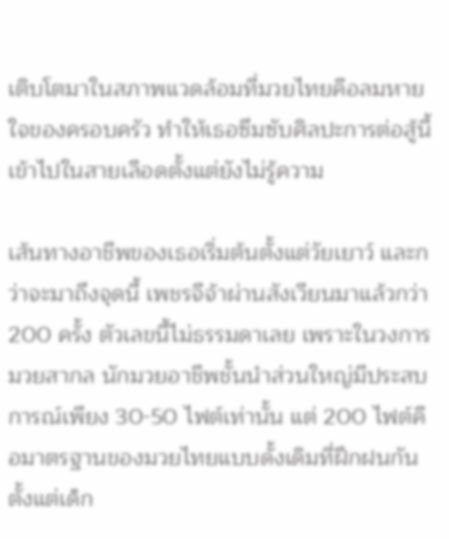เติบโตมาในสภาพแวดล้อมที่มวยไทยคือลมหายใจของครอบครัว ทำให้เธอซึมซับศิลปะการต่อสู้นี้เข้าไปในสายเลือดตั้งแต่ยังไม่รู้ความ

เส้นทางอาชีพของเธอเริ่มต้นตั้งแต่วัยเยาว์ และกว่าจะมาถึงจุดนี้ เพชรจีจ้าผ่านสังเวียนมาแล้วกว่า 200 ครั้ง ตัวเลขนี้ไม่ธรรมดาเลย เพราะในวงการมวยสากล นักมวยอาชีพชั้นนำส่วนใหญ่มีประสบการณ์เพียง 30-50 ไฟต์เท่านั้น แต่ 200 ไฟต์คือมาตรฐานของมวยไทยแบบดั้งเดิมที่ฝึกฝนกันตั้งแต่เด็ก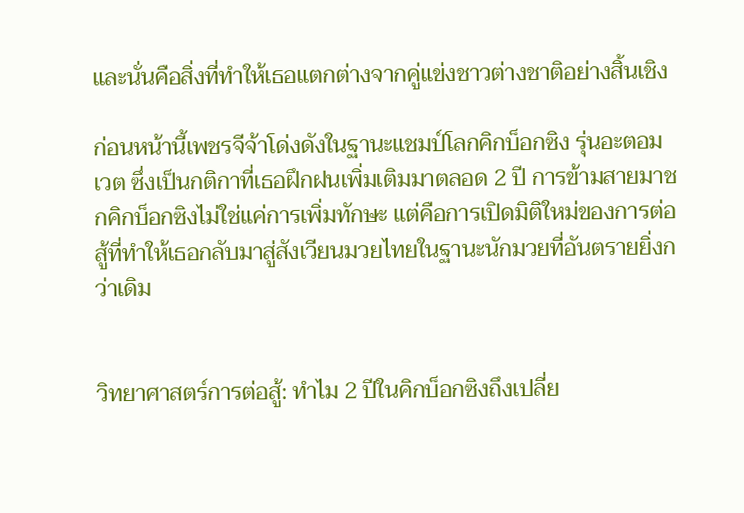และนั่นคือสิ่งที่ทำให้เธอแตกต่างจากคู่แข่งชาวต่างชาติอย่างสิ้นเชิง

ก่อนหน้านี้เพชรจีจ้าโด่งดังในฐานะแชมป์โลกคิกบ็อกซิง รุ่นอะตอมเวต ซึ่งเป็นกติกาที่เธอฝึกฝนเพิ่มเติมมาตลอด 2 ปี การข้ามสายมาชกคิกบ็อกซิงไม่ใช่แค่การเพิ่มทักษะ แต่คือการเปิดมิติใหม่ของการต่อสู้ที่ทำให้เธอกลับมาสู่สังเวียนมวยไทยในฐานะนักมวยที่อันตรายยิ่งกว่าเดิม


วิทยาศาสตร์การต่อสู้: ทำไม 2 ปีในคิกบ็อกซิงถึงเปลี่ย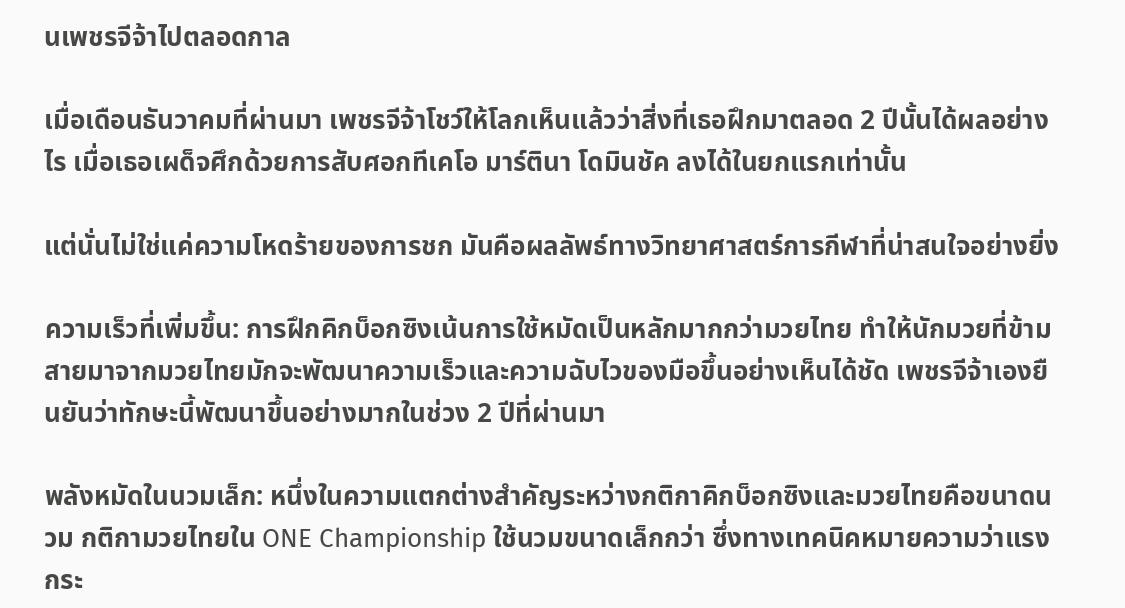นเพชรจีจ้าไปตลอดกาล

เมื่อเดือนธันวาคมที่ผ่านมา เพชรจีจ้าโชว์ให้โลกเห็นแล้วว่าสิ่งที่เธอฝึกมาตลอด 2 ปีนั้นได้ผลอย่างไร เมื่อเธอเผด็จศึกด้วยการสับศอกทีเคโอ มาร์ตินา โดมินชัค ลงได้ในยกแรกเท่านั้น

แต่นั่นไม่ใช่แค่ความโหดร้ายของการชก มันคือผลลัพธ์ทางวิทยาศาสตร์การกีฬาที่น่าสนใจอย่างยิ่ง

ความเร็วที่เพิ่มขึ้น: การฝึกคิกบ็อกซิงเน้นการใช้หมัดเป็นหลักมากกว่ามวยไทย ทำให้นักมวยที่ข้ามสายมาจากมวยไทยมักจะพัฒนาความเร็วและความฉับไวของมือขึ้นอย่างเห็นได้ชัด เพชรจีจ้าเองยืนยันว่าทักษะนี้พัฒนาขึ้นอย่างมากในช่วง 2 ปีที่ผ่านมา

พลังหมัดในนวมเล็ก: หนึ่งในความแตกต่างสำคัญระหว่างกติกาคิกบ็อกซิงและมวยไทยคือขนาดนวม กติกามวยไทยใน ONE Championship ใช้นวมขนาดเล็กกว่า ซึ่งทางเทคนิคหมายความว่าแรงกระ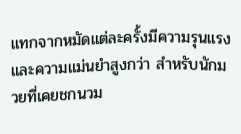แทกจากหมัดแต่ละครั้งมีความรุนแรงและความแม่นยำสูงกว่า สำหรับนักมวยที่เคยชกนวม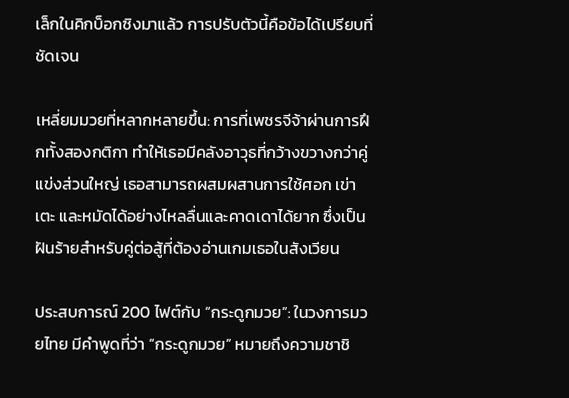เล็กในคิกบ็อกซิงมาแล้ว การปรับตัวนี้คือข้อได้เปรียบที่ชัดเจน

เหลี่ยมมวยที่หลากหลายขึ้น: การที่เพชรจีจ้าผ่านการฝึกทั้งสองกติกา ทำให้เธอมีคลังอาวุธที่กว้างขวางกว่าคู่แข่งส่วนใหญ่ เธอสามารถผสมผสานการใช้ศอก เข่า เตะ และหมัดได้อย่างไหลลื่นและคาดเดาได้ยาก ซึ่งเป็นฝันร้ายสำหรับคู่ต่อสู้ที่ต้องอ่านเกมเธอในสังเวียน

ประสบการณ์ 200 ไฟต์กับ “กระดูกมวย”: ในวงการมวยไทย มีคำพูดที่ว่า “กระดูกมวย” หมายถึงความชาชิ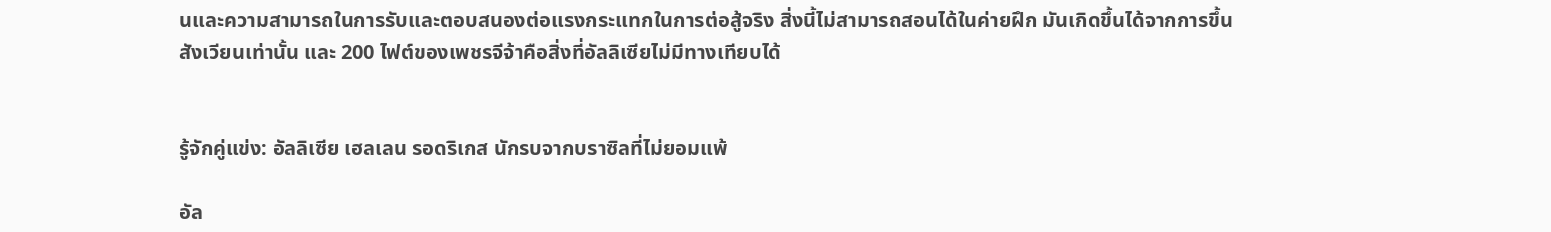นและความสามารถในการรับและตอบสนองต่อแรงกระแทกในการต่อสู้จริง สิ่งนี้ไม่สามารถสอนได้ในค่ายฝึก มันเกิดขึ้นได้จากการขึ้นสังเวียนเท่านั้น และ 200 ไฟต์ของเพชรจีจ้าคือสิ่งที่อัลลิเซียไม่มีทางเทียบได้


รู้จักคู่แข่ง: อัลลิเซีย เฮลเลน รอดริเกส นักรบจากบราซิลที่ไม่ยอมแพ้

อัล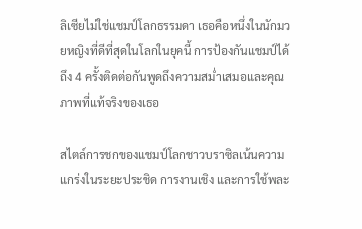ลิเซียไม่ใช่แชมป์โลกธรรมดา เธอคือหนึ่งในนักมวยหญิงที่ดีที่สุดในโลกในยุคนี้ การป้องกันแชมป์ได้ถึง 4 ครั้งติดต่อกันพูดถึงความสม่ำเสมอและคุณภาพที่แท้จริงของเธอ

สไตล์การชกของแชมป์โลกชาวบราซิลเน้นความแกร่งในระยะประชิด การงานเชิง และการใช้พละ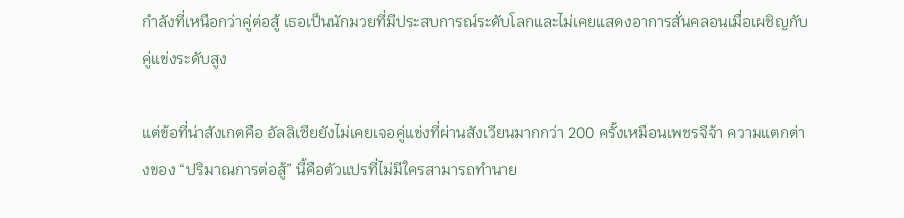กำลังที่เหนือกว่าคู่ต่อสู้ เธอเป็นนักมวยที่มีประสบการณ์ระดับโลกและไม่เคยแสดงอาการสั่นคลอนเมื่อเผชิญกับคู่แข่งระดับสูง

แต่ข้อที่น่าสังเกตคือ อัลลิเซียยังไม่เคยเจอคู่แข่งที่ผ่านสังเวียนมากกว่า 200 ครั้งเหมือนเพชรจีจ้า ความแตกต่างของ “ปริมาณการต่อสู้” นี้คือตัวแปรที่ไม่มีใครสามารถทำนาย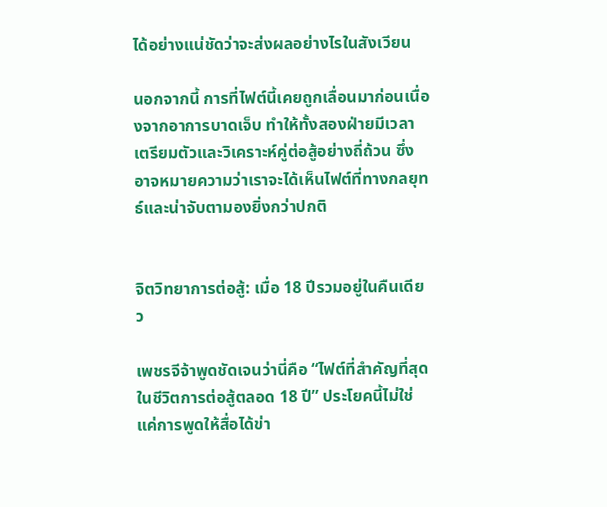ได้อย่างแน่ชัดว่าจะส่งผลอย่างไรในสังเวียน

นอกจากนี้ การที่ไฟต์นี้เคยถูกเลื่อนมาก่อนเนื่องจากอาการบาดเจ็บ ทำให้ทั้งสองฝ่ายมีเวลาเตรียมตัวและวิเคราะห์คู่ต่อสู้อย่างถี่ถ้วน ซึ่งอาจหมายความว่าเราจะได้เห็นไฟต์ที่ทางกลยุทธ์และน่าจับตามองยิ่งกว่าปกติ


จิตวิทยาการต่อสู้: เมื่อ 18 ปีรวมอยู่ในคืนเดียว

เพชรจีจ้าพูดชัดเจนว่านี่คือ “ไฟต์ที่สำคัญที่สุดในชีวิตการต่อสู้ตลอด 18 ปี” ประโยคนี้ไม่ใช่แค่การพูดให้สื่อได้ข่า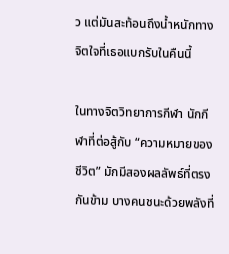ว แต่มันสะท้อนถึงน้ำหนักทางจิตใจที่เธอแบกรับในคืนนี้

ในทางจิตวิทยาการกีฬา นักกีฬาที่ต่อสู้กับ “ความหมายของชีวิต” มักมีสองผลลัพธ์ที่ตรงกันข้าม บางคนชนะด้วยพลังที่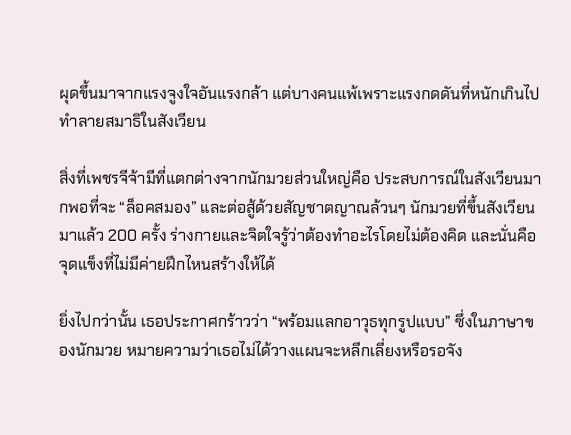ผุดขึ้นมาจากแรงจูงใจอันแรงกล้า แต่บางคนแพ้เพราะแรงกดดันที่หนักเกินไปทำลายสมาธิในสังเวียน

สิ่งที่เพชรจีจ้ามีที่แตกต่างจากนักมวยส่วนใหญ่คือ ประสบการณ์ในสังเวียนมากพอที่จะ “ล็อคสมอง” และต่อสู้ด้วยสัญชาตญาณล้วนๆ นักมวยที่ขึ้นสังเวียนมาแล้ว 200 ครั้ง ร่างกายและจิตใจรู้ว่าต้องทำอะไรโดยไม่ต้องคิด และนั่นคือจุดแข็งที่ไม่มีค่ายฝึกไหนสร้างให้ได้

ยิ่งไปกว่านั้น เธอประกาศกร้าวว่า “พร้อมแลกอาวุธทุกรูปแบบ” ซึ่งในภาษาของนักมวย หมายความว่าเธอไม่ได้วางแผนจะหลีกเลี่ยงหรือรอจัง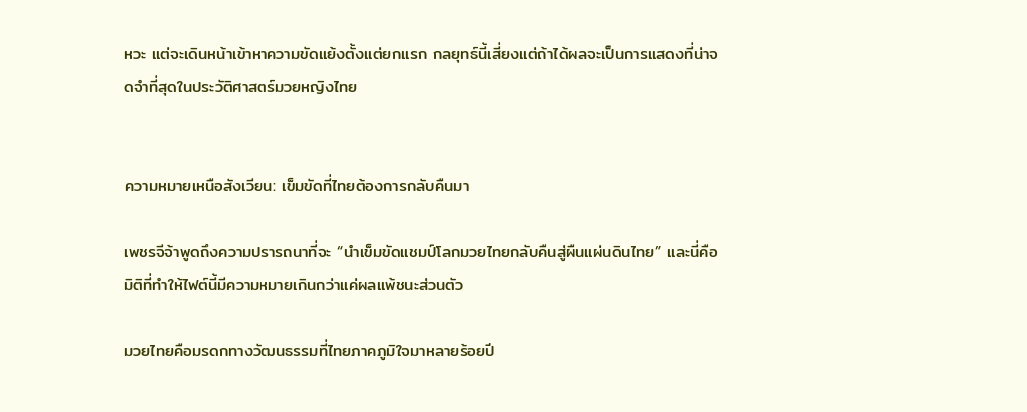หวะ แต่จะเดินหน้าเข้าหาความขัดแย้งตั้งแต่ยกแรก กลยุทธ์นี้เสี่ยงแต่ถ้าได้ผลจะเป็นการแสดงที่น่าจดจำที่สุดในประวัติศาสตร์มวยหญิงไทย


ความหมายเหนือสังเวียน: เข็มขัดที่ไทยต้องการกลับคืนมา

เพชรจีจ้าพูดถึงความปรารถนาที่จะ “นำเข็มขัดแชมป์โลกมวยไทยกลับคืนสู่ผืนแผ่นดินไทย” และนี่คือมิติที่ทำให้ไฟต์นี้มีความหมายเกินกว่าแค่ผลแพ้ชนะส่วนตัว

มวยไทยคือมรดกทางวัฒนธรรมที่ไทยภาคภูมิใจมาหลายร้อยปี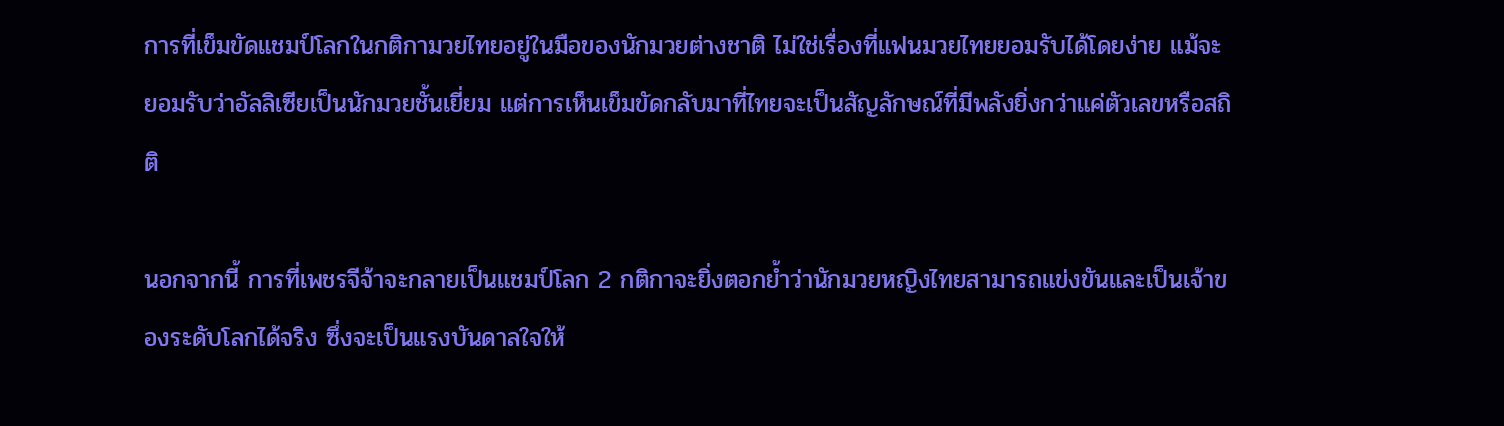การที่เข็มขัดแชมป์โลกในกติกามวยไทยอยู่ในมือของนักมวยต่างชาติ ไม่ใช่เรื่องที่แฟนมวยไทยยอมรับได้โดยง่าย แม้จะยอมรับว่าอัลลิเซียเป็นนักมวยชั้นเยี่ยม แต่การเห็นเข็มขัดกลับมาที่ไทยจะเป็นสัญลักษณ์ที่มีพลังยิ่งกว่าแค่ตัวเลขหรือสถิติ

นอกจากนี้ การที่เพชรจีจ้าจะกลายเป็นแชมป์โลก 2 กติกาจะยิ่งตอกย้ำว่านักมวยหญิงไทยสามารถแข่งขันและเป็นเจ้าของระดับโลกได้จริง ซึ่งจะเป็นแรงบันดาลใจให้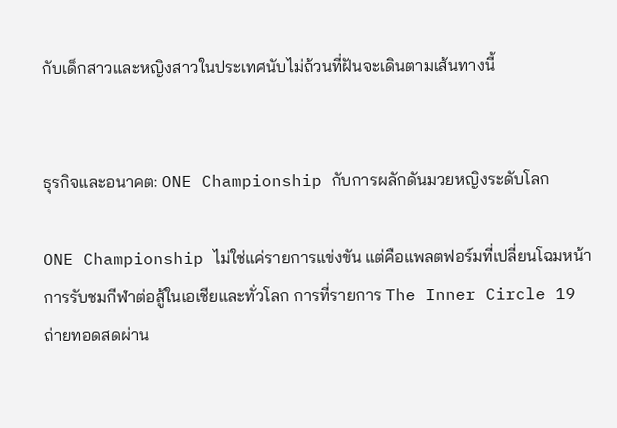กับเด็กสาวและหญิงสาวในประเทศนับไม่ถ้วนที่ฝันจะเดินตามเส้นทางนี้


ธุรกิจและอนาคต: ONE Championship กับการผลักดันมวยหญิงระดับโลก

ONE Championship ไม่ใช่แค่รายการแข่งขัน แต่คือแพลตฟอร์มที่เปลี่ยนโฉมหน้าการรับชมกีฬาต่อสู้ในเอเชียและทั่วโลก การที่รายการ The Inner Circle 19 ถ่ายทอดสดผ่าน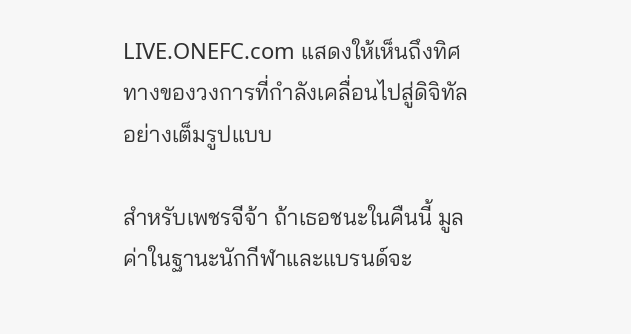LIVE.ONEFC.com แสดงให้เห็นถึงทิศทางของวงการที่กำลังเคลื่อนไปสู่ดิจิทัลอย่างเต็มรูปแบบ

สำหรับเพชรจีจ้า ถ้าเธอชนะในคืนนี้ มูลค่าในฐานะนักกีฬาและแบรนด์จะ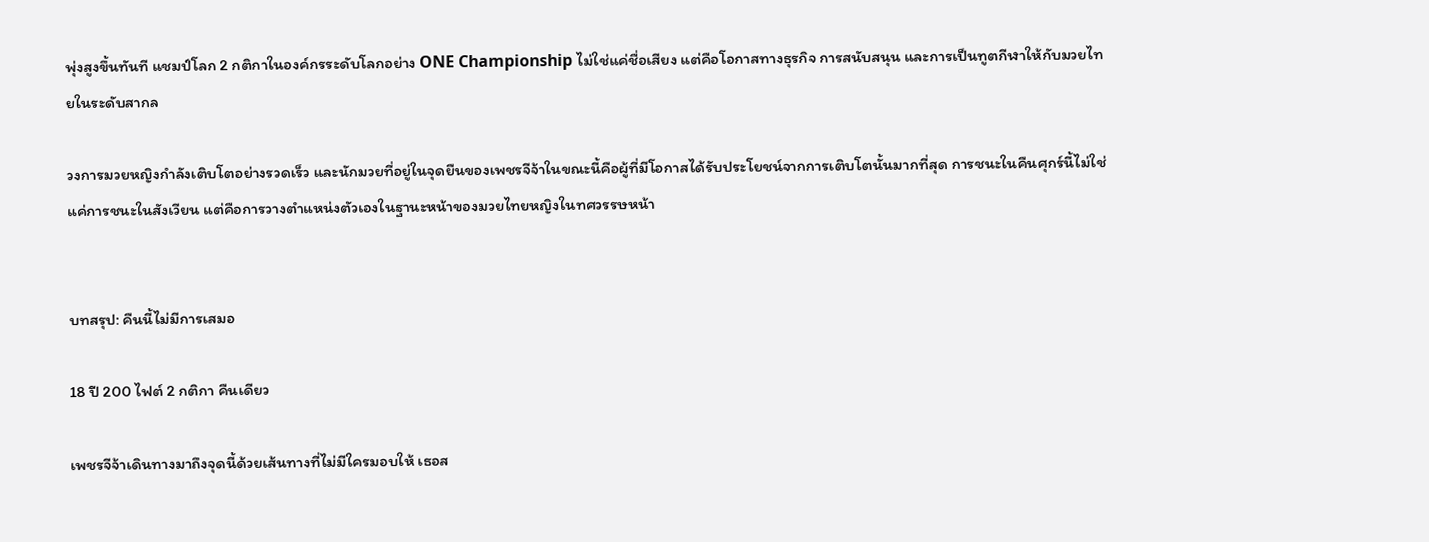พุ่งสูงขึ้นทันที แชมป์โลก 2 กติกาในองค์กรระดับโลกอย่าง ONE Championship ไม่ใช่แค่ชื่อเสียง แต่คือโอกาสทางธุรกิจ การสนับสนุน และการเป็นทูตกีฬาให้กับมวยไทยในระดับสากล

วงการมวยหญิงกำลังเติบโตอย่างรวดเร็ว และนักมวยที่อยู่ในจุดยืนของเพชรจีจ้าในขณะนี้คือผู้ที่มีโอกาสได้รับประโยชน์จากการเติบโตนั้นมากที่สุด การชนะในคืนศุกร์นี้ไม่ใช่แค่การชนะในสังเวียน แต่คือการวางตำแหน่งตัวเองในฐานะหน้าของมวยไทยหญิงในทศวรรษหน้า


บทสรุป: คืนนี้ไม่มีการเสมอ

18 ปี 200 ไฟต์ 2 กติกา คืนเดียว

เพชรจีจ้าเดินทางมาถึงจุดนี้ด้วยเส้นทางที่ไม่มีใครมอบให้ เธอส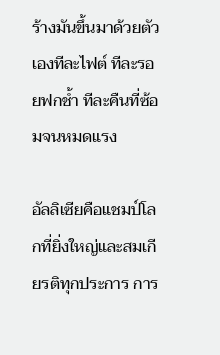ร้างมันขึ้นมาด้วยตัวเองทีละไฟต์ ทีละรอยฟกช้ำ ทีละคืนที่ซ้อมจนหมดแรง

อัลลิเซียคือแชมป์โลกที่ยิ่งใหญ่และสมเกียรติทุกประการ การ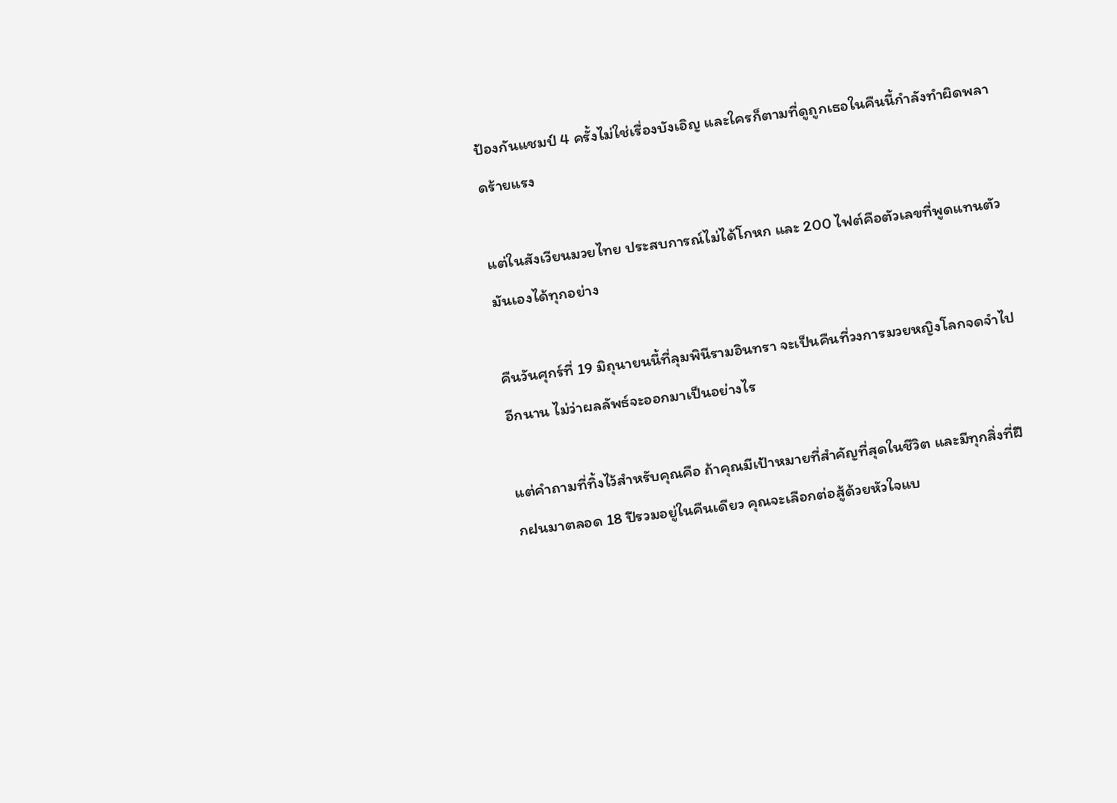ป้องกันแชมป์ 4 ครั้งไม่ใช่เรื่องบังเอิญ และใครก็ตามที่ดูถูกเธอในคืนนี้กำลังทำผิดพลาดร้ายแรง

แต่ในสังเวียนมวยไทย ประสบการณ์ไม่ได้โกหก และ 200 ไฟต์คือตัวเลขที่พูดแทนตัวมันเองได้ทุกอย่าง

คืนวันศุกร์ที่ 19 มิถุนายนนี้ที่ลุมพินีรามอินทรา จะเป็นคืนที่วงการมวยหญิงโลกจดจำไปอีกนาน ไม่ว่าผลลัพธ์จะออกมาเป็นอย่างไร

แต่คำถามที่ทิ้งไว้สำหรับคุณคือ ถ้าคุณมีเป้าหมายที่สำคัญที่สุดในชีวิต และมีทุกสิ่งที่ฝึกฝนมาตลอด 18 ปีรวมอยู่ในคืนเดียว คุณจะเลือกต่อสู้ด้วยหัวใจแบ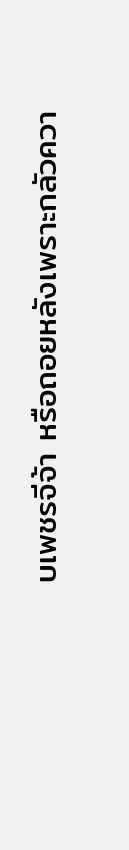บเพชรจีจ้า หรือถอยหลังเพราะกลัวควา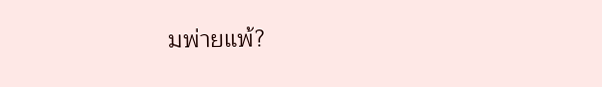มพ่ายแพ้?